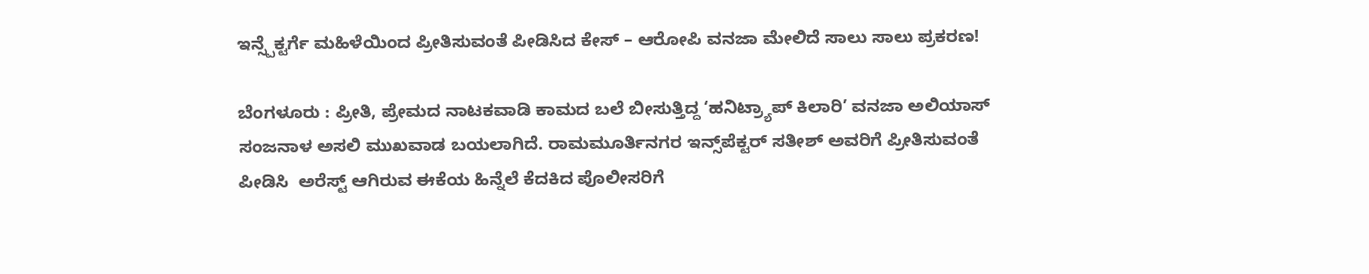ಇನ್ಸ್ಪೆಕ್ಟರ್ಗೆ ಮಹಿಳೆಯಿಂದ ಪ್ರೀತಿಸುವಂತೆ ಪೀಡಿಸಿದ ಕೇಸ್ – ಆರೋಪಿ ವನಜಾ ಮೇಲಿದೆ ಸಾಲು ಸಾಲು ಪ್ರಕರಣ!

ಬೆಂಗಳೂರು : ಪ್ರೀತಿ, ಪ್ರೇಮದ ನಾಟಕವಾಡಿ ಕಾಮದ ಬಲೆ ಬೀಸುತ್ತಿದ್ದ ‘ಹನಿಟ್ರ್ಯಾಪ್ ಕಿಲಾರಿ’ ವನಜಾ ಅಲಿಯಾಸ್ ಸಂಜನಾಳ ಅಸಲಿ ಮುಖವಾಡ ಬಯಲಾಗಿದೆ. ರಾಮಮೂರ್ತಿನಗರ ಇನ್ಸ್‌ಪೆಕ್ಟರ್ ಸತೀಶ್ ಅವರಿಗೆ ಪ್ರೀತಿಸುವಂತೆ ಪೀಡಿಸಿ  ಅರೆಸ್ಟ್ ಆಗಿರುವ ಈಕೆಯ ಹಿನ್ನೆಲೆ ಕೆದಕಿದ ಪೊಲೀಸರಿಗೆ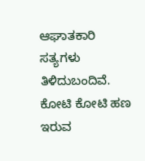ಆಘಾತಕಾರಿ ಸತ್ಯಗಳು ತಿಳಿದುಬಂದಿವೆ. ಕೋಟಿ ಕೋಟಿ ಹಣ ಇರುವ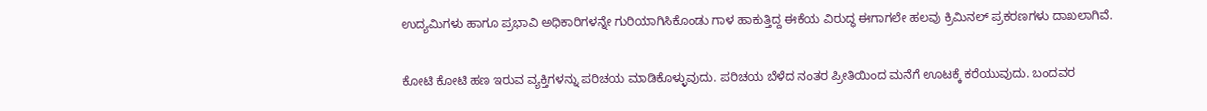ಉದ್ಯಮಿಗಳು ಹಾಗೂ ಪ್ರಭಾವಿ ಅಧಿಕಾರಿಗಳನ್ನೇ ಗುರಿಯಾಗಿಸಿಕೊಂಡು ಗಾಳ ಹಾಕುತ್ತಿದ್ದ ಈಕೆಯ ವಿರುದ್ಧ ಈಗಾಗಲೇ ಹಲವು ಕ್ರಿಮಿನಲ್ ಪ್ರಕರಣಗಳು ದಾಖಲಾಗಿವೆ.

ಕೋಟಿ ಕೋಟಿ ಹಣ ಇರುವ ವ್ಯಕ್ತಿಗಳನ್ನು ಪರಿಚಯ ಮಾಡಿಕೊಳ್ಳುವುದು. ಪರಿಚಯ ಬೆಳೆದ ನಂತರ ಪ್ರೀತಿಯಿಂದ ಮನೆಗೆ ಊಟಕ್ಕೆ ಕರೆಯುವುದು. ಬಂದವರ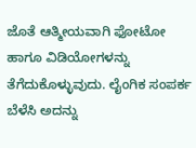ಜೊತೆ ಆತ್ಮೀಯವಾಗಿ ಫೋಟೋ ಹಾಗೂ ವಿಡಿಯೋಗಳನ್ನು ತೆಗೆದುಕೊಳ್ಳುವುದು. ಲೈಂಗಿಕ ಸಂಪರ್ಕ ಬೆಳೆಸಿ ಅದನ್ನು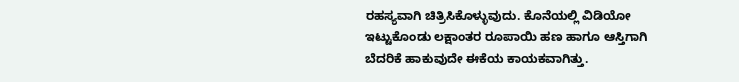ರಹಸ್ಯವಾಗಿ ಚಿತ್ರಿಸಿಕೊಳ್ಳುವುದು. ಕೊನೆಯಲ್ಲಿ ವಿಡಿಯೋ ಇಟ್ಟುಕೊಂಡು ಲಕ್ಷಾಂತರ ರೂಪಾಯಿ ಹಣ ಹಾಗೂ ಆಸ್ತಿಗಾಗಿ ಬೆದರಿಕೆ ಹಾಕುವುದೇ ಈಕೆಯ ಕಾಯಕವಾಗಿತ್ತು.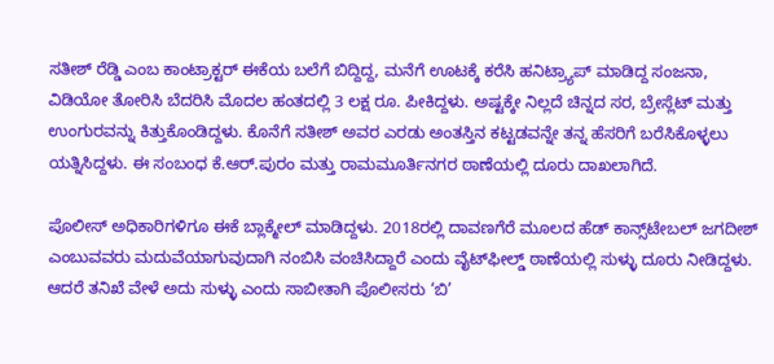ಸತೀಶ್ ರೆಡ್ಡಿ ಎಂಬ ಕಾಂಟ್ರಾಕ್ಟರ್ ಈಕೆಯ ಬಲೆಗೆ ಬಿದ್ದಿದ್ದ, ಮನೆಗೆ ಊಟಕ್ಕೆ ಕರೆಸಿ ಹನಿಟ್ರ್ಯಾಪ್ ಮಾಡಿದ್ದ ಸಂಜನಾ, ವಿಡಿಯೋ ತೋರಿಸಿ ಬೆದರಿಸಿ ಮೊದಲ ಹಂತದಲ್ಲಿ 3 ಲಕ್ಷ ರೂ. ಪೀಕಿದ್ದಳು. ಅಷ್ಟಕ್ಕೇ ನಿಲ್ಲದೆ ಚಿನ್ನದ ಸರ, ಬ್ರೇಸ್ಲೆಟ್ ಮತ್ತು ಉಂಗುರವನ್ನು ಕಿತ್ತುಕೊಂಡಿದ್ದಳು. ಕೊನೆಗೆ ಸತೀಶ್ ಅವರ ಎರಡು ಅಂತಸ್ತಿನ ಕಟ್ಟಡವನ್ನೇ ತನ್ನ ಹೆಸರಿಗೆ ಬರೆಸಿಕೊಳ್ಳಲು ಯತ್ನಿಸಿದ್ದಳು. ಈ ಸಂಬಂಧ ಕೆ.ಆರ್.ಪುರಂ ಮತ್ತು ರಾಮಮೂರ್ತಿನಗರ ಠಾಣೆಯಲ್ಲಿ ದೂರು ದಾಖಲಾಗಿದೆ.

ಪೊಲೀಸ್ ಅಧಿಕಾರಿಗಳಿಗೂ ಈಕೆ ಬ್ಲಾಕ್ಮೇಲ್ ಮಾಡಿದ್ದಳು. 2018ರಲ್ಲಿ ದಾವಣಗೆರೆ ಮೂಲದ ಹೆಡ್ ಕಾನ್ಸ್‌ಟೇಬಲ್ ಜಗದೀಶ್ ಎಂಬುವವರು ಮದುವೆಯಾಗುವುದಾಗಿ ನಂಬಿಸಿ ವಂಚಿಸಿದ್ದಾರೆ ಎಂದು ವೈಟ್‌ಫೀಲ್ಡ್ ಠಾಣೆಯಲ್ಲಿ ಸುಳ್ಳು ದೂರು ನೀಡಿದ್ದಳು. ಆದರೆ ತನಿಖೆ ವೇಳೆ ಅದು ಸುಳ್ಳು ಎಂದು ಸಾಬೀತಾಗಿ ಪೊಲೀಸರು ‘ಬಿ’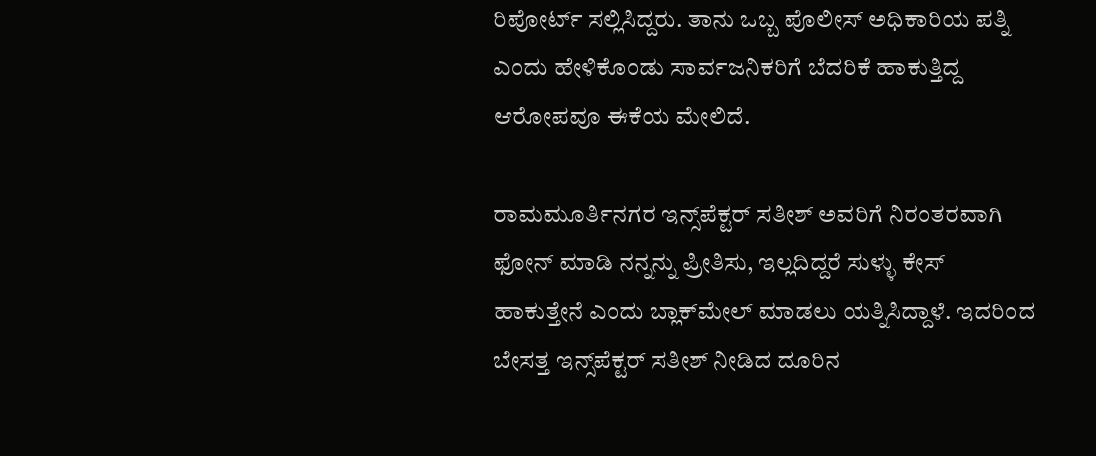ರಿಪೋರ್ಟ್ ಸಲ್ಲಿಸಿದ್ದರು. ತಾನು ಒಬ್ಬ ಪೊಲೀಸ್ ಅಧಿಕಾರಿಯ ಪತ್ನಿ ಎಂದು ಹೇಳಿಕೊಂಡು ಸಾರ್ವಜನಿಕರಿಗೆ ಬೆದರಿಕೆ ಹಾಕುತ್ತಿದ್ದ ಆರೋಪವೂ ಈಕೆಯ ಮೇಲಿದೆ.

ರಾಮಮೂರ್ತಿನಗರ ಇನ್ಸ್‌ಪೆಕ್ಟರ್ ಸತೀಶ್ ಅವರಿಗೆ ನಿರಂತರವಾಗಿ ಫೋನ್ ಮಾಡಿ ನನ್ನನ್ನು ಪ್ರೀತಿಸು, ಇಲ್ಲದಿದ್ದರೆ ಸುಳ್ಳು ಕೇಸ್ ಹಾಕುತ್ತೇನೆ ಎಂದು ಬ್ಲಾಕ್‌ಮೇಲ್ ಮಾಡಲು ಯತ್ನಿಸಿದ್ದಾಳೆ. ಇದರಿಂದ ಬೇಸತ್ತ ಇನ್ಸ್‌ಪೆಕ್ಟರ್ ಸತೀಶ್ ನೀಡಿದ ದೂರಿನ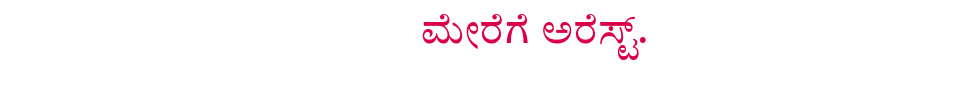ಮೇರೆಗೆ ಅರೆಸ್ಟ್.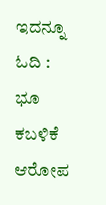ಇದನ್ನೂ ಓದಿ : ಭೂ ಕಬಳಿಕೆ ಆರೋಪ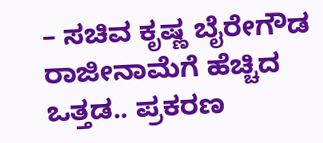– ಸಚಿವ ಕೃಷ್ಣ ಬೈರೇಗೌಡ ರಾಜೀನಾಮೆಗೆ ಹೆಚ್ಚಿದ ಒತ್ತಡ.. ಪ್ರಕರಣ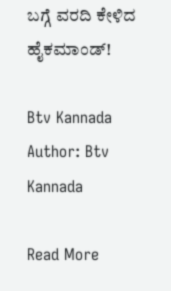ಬಗ್ಗೆ ವರದಿ ಕೇಳಿದ ಹೈಕಮಾಂಡ್!

Btv Kannada
Author: Btv Kannada

Read More